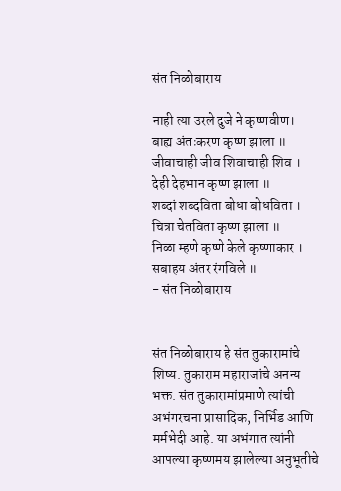संत निळोबाराय

नाही त्या उरले दुजे ने कृष्णवीण।
बाह्य अंतःकरण कृष्ण झाला ॥
जीवाचाही जीव शिवाचाही शिव ।
देही देहभान कृष्ण झाला ॥
शब्दां शब्दविता बोधा बोधविता ।
चित्रा चेतविता कृष्ण झाला ॥
निळा म्हणे कृष्णे केले कृष्णाकार ।
सबाहय अंतर रंगविले ॥
- संत निळोबाराय


संत निळोबाराय हे संत तुकारामांचे शिष्य. तुकाराम महाराजांचे अनन्य भक्त. संत तुकारामांप्रमाणे त्यांची अभंगरचना प्रासादिक, निर्भिड आणि मर्मभेदी आहे. या अभंगात त्यांनी आपल्या कृष्णमय झालेल्या अनुभूतीचे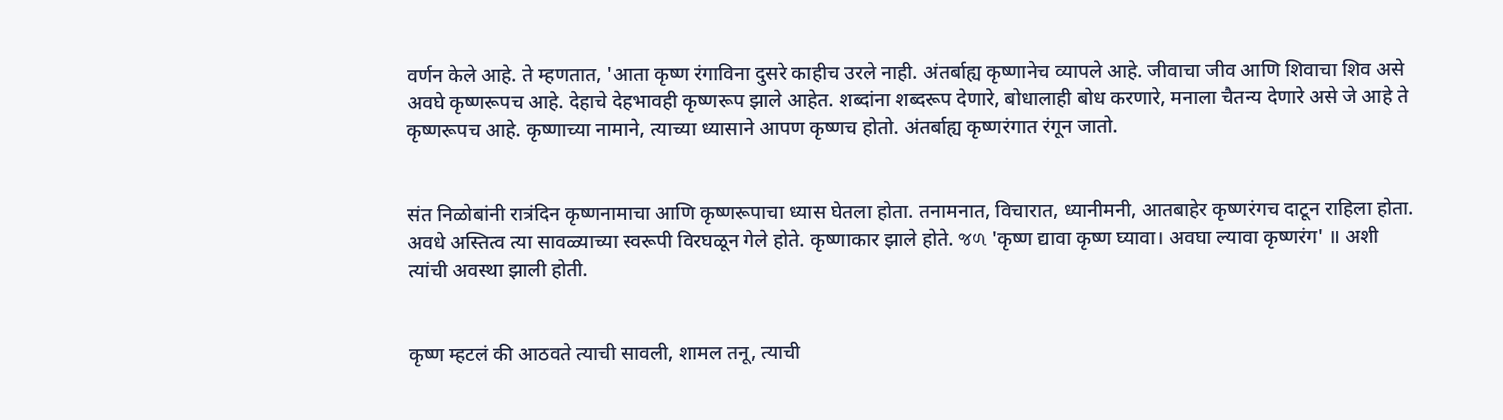वर्णन केले आहे. ते म्हणतात, 'आता कृष्ण रंगाविना दुसरे काहीच उरले नाही. अंतर्बाह्य कृष्णानेच व्यापले आहे. जीवाचा जीव आणि शिवाचा शिव असे अवघे कृष्णरूपच आहे. देहाचे देहभावही कृष्णरूप झाले आहेत. शब्दांना शब्दरूप देणारे, बोधालाही बोध करणारे, मनाला चैतन्य देणारे असे जे आहे ते कृष्णरूपच आहे. कृष्णाच्या नामाने, त्याच्या ध्यासाने आपण कृष्णच होतो. अंतर्बाह्य कृष्णरंगात रंगून जातो.


संत निळोबांनी रात्रंदिन कृष्णनामाचा आणि कृष्णरूपाचा ध्यास घेतला होता. तनामनात, विचारात, ध्यानीमनी, आतबाहेर कृष्णरंगच दाटून राहिला होता. अवधे अस्तित्व त्या सावळ्याच्या स्वरूपी विरघळून गेले होते. कृष्णाकार झाले होते. જળ 'कृष्ण द्यावा कृष्ण घ्यावा। अवघा ल्यावा कृष्णरंग' ॥ अशी त्यांची अवस्था झाली होती.


कृष्ण म्हटलं की आठवते त्याची सावली, शामल तनू, त्याची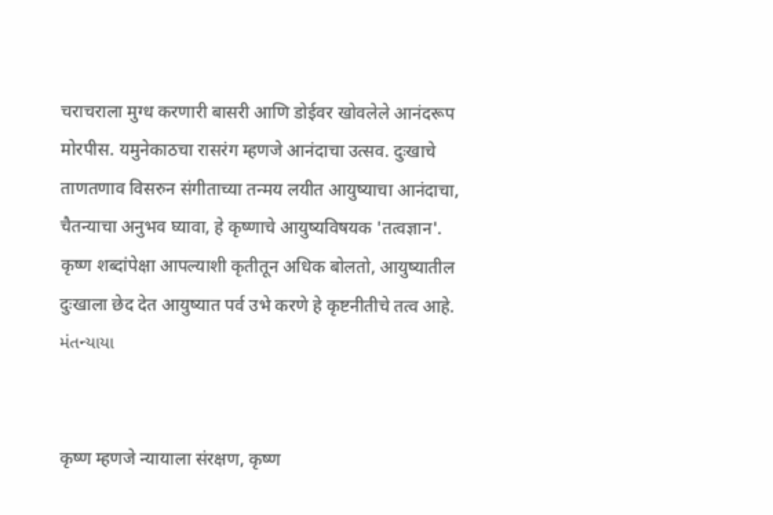चराचराला मुग्ध करणारी बासरी आणि डोईवर खोवलेले आनंदरूप मोरपीस. यमुनेकाठचा रासरंग म्हणजे आनंदाचा उत्सव. दुःखाचे ताणतणाव विसरुन संगीताच्या तन्मय लयीत आयुष्याचा आनंदाचा, चैतन्याचा अनुभव घ्यावा, हे कृष्णाचे आयुष्यविषयक 'तत्वज्ञान'. कृष्ण शब्दांपेक्षा आपल्याशी कृतीतून अधिक बोलतो, आयुष्यातील दुःखाला छेद देत आयुष्यात पर्व उभे करणे हे कृष्टनीतीचे तत्व आहे. મંતન્યાયા


कृष्ण म्हणजे न्यायाला संरक्षण, कृष्ण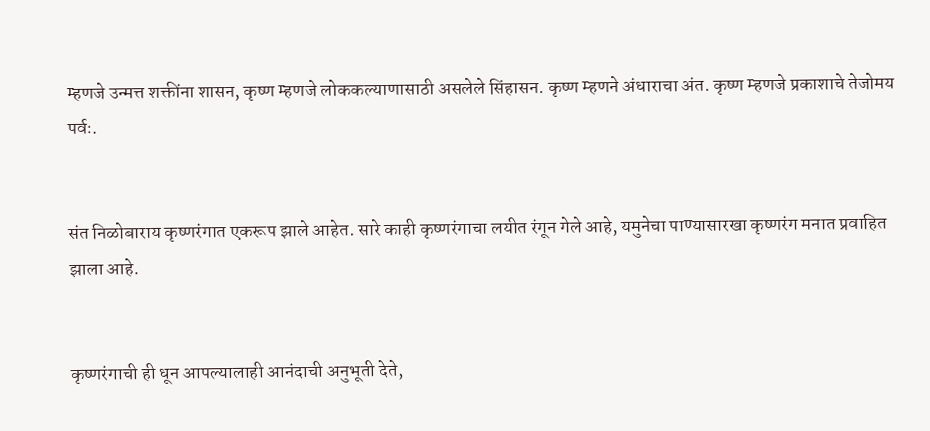म्हणजे उन्मत्त शक्तींना शासन, कृष्ण म्हणजे लोककल्याणासाठी असलेले सिंहासन. कृष्ण म्हणने अंधाराचा अंत. कृष्ण म्हणजे प्रकाशाचे तेजोमय पर्वः.


संत निळोबाराय कृष्णरंगात एकरूप झाले आहेत. सारे काही कृष्णरंगाचा लयीत रंगून गेले आहे, यमुनेचा पाण्यासारखा कृष्णरंग मनात प्रवाहित झाला आहे.


कृष्णरंगाची ही धून आपल्यालाही आनंदाची अनुभूती देते,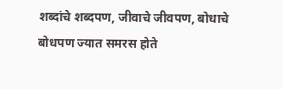शब्दांचे शब्दपण, जीवाचे जीवपण, बोधाचे बोधपण ज्यात समरस होते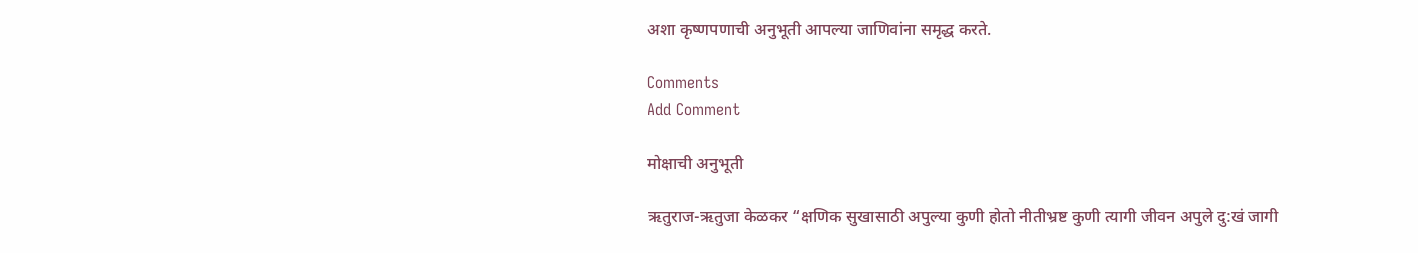अशा कृष्णपणाची अनुभूती आपल्या जाणिवांना समृद्ध करते.

Comments
Add Comment

मोक्षाची अनुभूती

ऋतुराज-ऋतुजा केळकर “क्षणिक सुखासाठी अपुल्या कुणी होतो नीतीभ्रष्ट कुणी त्यागी जीवन अपुले दु:खं जागी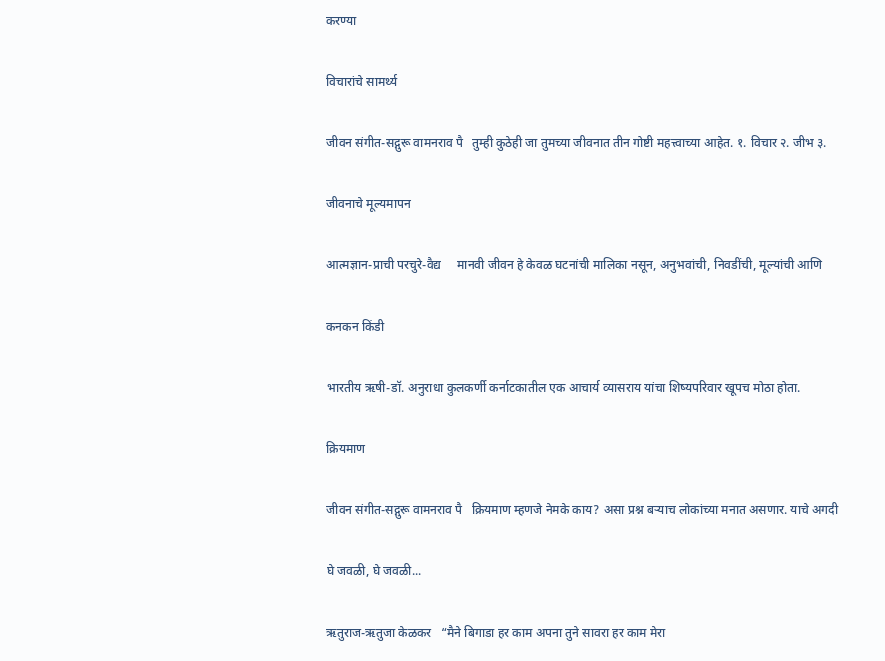करण्या

विचारांचे सामर्थ्य

जीवन संगीत-सद्गुरू वामनराव पै   तुम्ही कुठेही जा तुमच्या जीवनात तीन गोष्टी महत्त्वाच्या आहेत. १. विचार २. जीभ ३.

जीवनाचे मूल्यमापन

आत्मज्ञान-प्राची परचुरे-वैद्य     मानवी जीवन हे केवळ घटनांची मालिका नसून, अनुभवांची, निवडींची, मूल्यांची आणि

कनकन किंडी

भारतीय ऋषी-डॉ. अनुराधा कुलकर्णी कर्नाटकातील एक आचार्य व्यासराय यांचा शिष्यपरिवार खूपच मोठा होता.

क्रियमाण

जीवन संगीत-सद्गुरू वामनराव पै   क्रियमाण म्हणजे नेमके काय? असा प्रश्न बऱ्याच लोकांच्या मनात असणार. याचे अगदी

घे जवळी, घे जवळी...

ऋतुराज-ऋतुजा केळकर   “मैने बिगाडा हर काम अपना तुने सावरा हर काम मेरा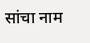सांचा नाम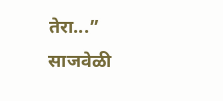तेरा...” साजवेळी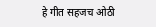हे गीत सहजच ओठी